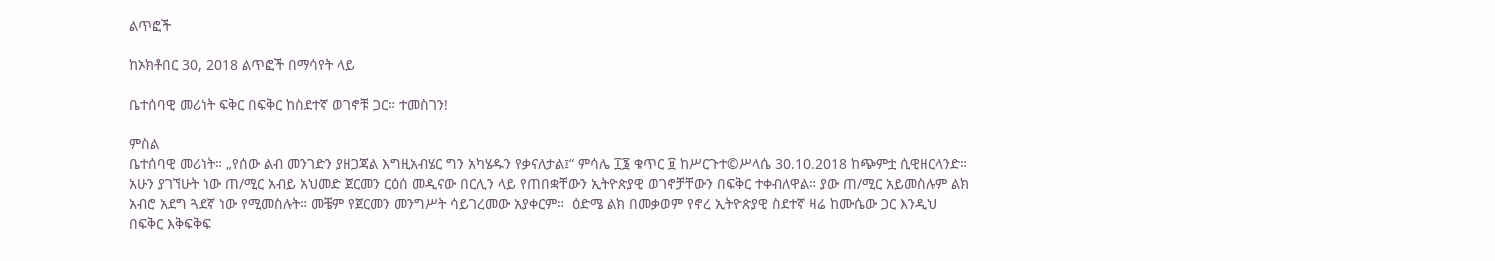ልጥፎች

ከኦክቶበር 30, 2018 ልጥፎች በማሳየት ላይ

ቤተሰባዊ መሪነት ፍቅር በፍቅር ከስደተኛ ወገኖቹ ጋር። ተመስገን!

ምስል
ቤተሰባዊ መሪነት። „የሰው ልብ መንገድን ያዘጋጃል እግዚአብሄር ግን አካሄዱን የቃናለታል፤“ ምሳሌ ፲፮ ቁጥር ፱ ከሥርጉተ©ሥላሴ 30.10.2018 ከጭምቷ ሲዊዘርላንድ።           አሁን ያገኘሁት ነው ጠ/ሚር አብይ አህመድ ጀርመን ርዕሰ መዲናው በርሊን ላይ የጠበቋቸውን ኢትዮጵያዊ ወገኖቻቸውን በፍቅር ተቀብለዋል። ያው ጠ/ሚር አይመስሉም ልክ አብሮ አደግ ጓደኛ ነው የሚመስሉት። መቼም የጀርመን መንግሥት ሳይገረመው አያቀርም።  ዕድሜ ልክ በመቃወም የኖረ ኢትዮጵያዊ ስደተኛ ዛሬ ከሙሴው ጋር እንዲህ በፍቅር እቅፍቅፍ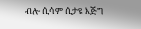ብሎ ሲሳም ሲታዩ እጅግ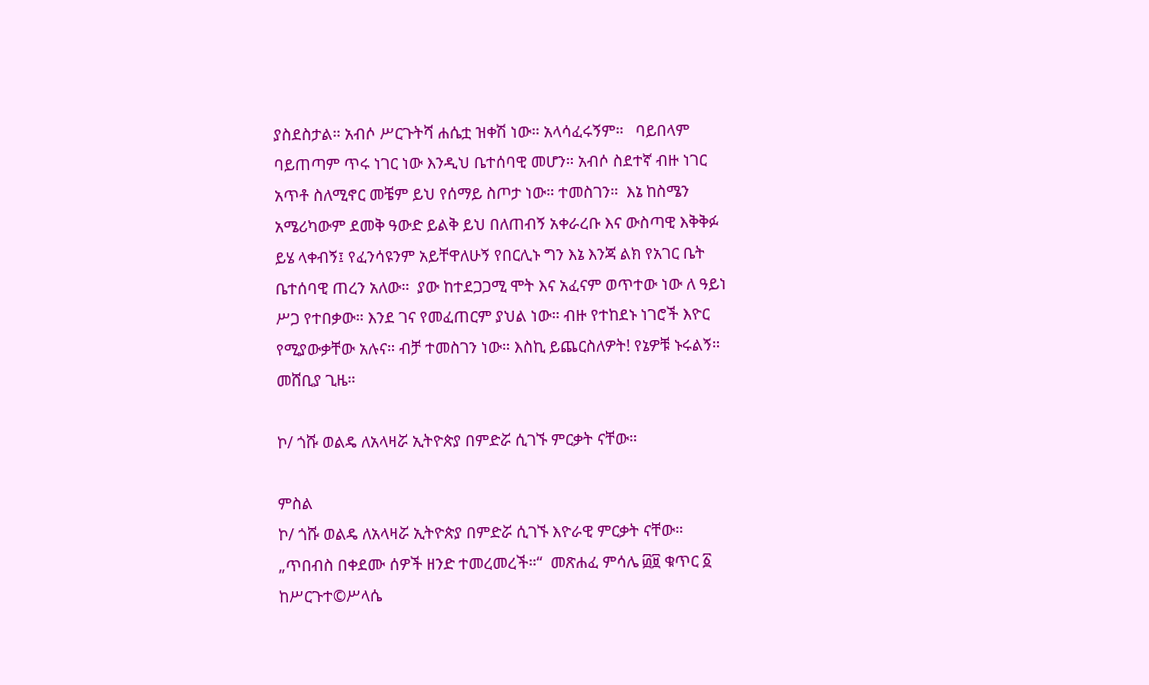ያስደስታል። አብሶ ሥርጉትሻ ሐሴቷ ዝቀሽ ነው። አላሳፈሩኝም።   ባይበላም ባይጠጣም ጥሩ ነገር ነው እንዲህ ቤተሰባዊ መሆን። አብሶ ስደተኛ ብዙ ነገር አጥቶ ስለሚኖር መቼም ይህ የሰማይ ስጦታ ነው። ተመስገን።  እኔ ከስሜን አሜሪካውም ደመቅ ዓውድ ይልቅ ይህ በለጠብኝ አቀራረቡ እና ውስጣዊ እቅቅፉ ይሄ ላቀብኝ፤ የፈንሳዩንም አይቸዋለሁኝ የበርሊኑ ግን እኔ እንጃ ልክ የአገር ቤት ቤተሰባዊ ጠረን አለው።  ያው ከተደጋጋሚ ሞት እና አፈናም ወጥተው ነው ለ ዓይነ ሥጋ የተበቃው። እንደ ገና የመፈጠርም ያህል ነው። ብዙ የተከደኑ ነገሮች እዮር የሚያውቃቸው አሉና። ብቻ ተመስገን ነው። እስኪ ይጨርስለዎት! የኔዎቹ ኑሩልኝ። መሸቢያ ጊዜ።

ኮ/ ጎሹ ወልዴ ለአላዛሯ ኢትዮጵያ በምድሯ ሲገኙ ምርቃት ናቸው።

ምስል
ኮ/ ጎሹ ወልዴ ለአላዛሯ ኢትዮጵያ በምድሯ ሲገኙ እዮራዊ ምርቃት ናቸው። „ጥበብስ በቀደሙ ሰዎች ዘንድ ተመረመረች።“  መጽሐፈ ምሳሌ ፴፱ ቁጥር ፩ ከሥርጉተ©ሥላሴ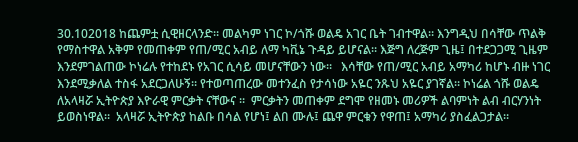30.102018 ከጨምቷ ሲዊዘርላንድ። መልካም ነገር ኮ/ጎሹ ወልዴ አገር ቤት ገብተዋል። እንግዲህ በሳቸው ጥልቅ የማስተዋል አቅም የመጠቀም የጠ/ሚር አብይ ለማ ካቪኔ ጉዳይ ይሆናል። እጅግ ለረጅም ጊዜ፤ በተደጋጋሚ ጊዜም እንደምገልጠው ኮነሬሉ የተከደኑ የአገር ሲሳይ መሆናቸውን ነው።   እሳቸው የጠ/ሚር አብይ አማካሪ ከሆኑ ብዙ ነገር እንደሚቃለል ተስፋ አደርጋለሁኝ። የተወጣጠረው መተንፈስ የታሳነው አዬር ንጹህ አዬር ያገኛል። ኮነሬል ጎሹ ወልዴ ለአላዛሯ ኢትዮጵያ እዮራዊ ምርቃት ናቸውና ።  ምርቃትን መጠቀም ደግሞ የዘመኑ መሪዎች ልባምነት ልብ ብርሃንነት  ይወስነዋል።  አላዛሯ ኢትዮጵያ ከልቡ በሳል የሆነ፤ ልበ ሙሉ፤ ጨዋ ምርቁን የዋጠ፤ አማካሪ ያስፈልጋታል።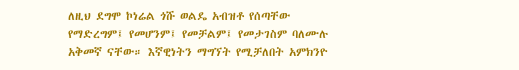ለዚህ ደግሞ ኮነሬል ጎሹ ወልዴ አብዝቶ የሰጣቸው የማድረግም፤ የመሆንም፤ የመቻልም፤ የመታገስም ባለሙሉ አቅመኛ ናቸው። እኛዊነትን ማግኘት የሚቻለበት አምክንዮ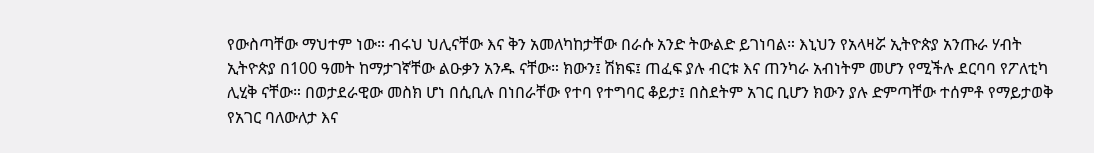የውስጣቸው ማህተም ነው። ብሩህ ህሊናቸው እና ቅን አመለካከታቸው በራሱ አንድ ትውልድ ይገነባል። እኒህን የአላዛሯ ኢትዮጵያ አንጡራ ሃብት ኢትዮጵያ በ100 ዓመት ከማታገኛቸው ልዑቃን አንዱ ናቸው። ክውን፤ ሽክፍ፤ ጠፈፍ ያሉ ብርቱ እና ጠንካራ አብነትም መሆን የሚችሉ ደርባባ የፖለቲካ ሊሂቅ ናቸው። በወታደራዊው መስክ ሆነ በሲቢሉ በነበራቸው የተባ የተግባር ቆይታ፤ በስደትም አገር ቢሆን ክውን ያሉ ድምጣቸው ተሰምቶ የማይታወቅ የአገር ባለውለታ እና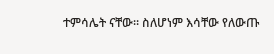ተምሳሌት ናቸው። ስለሆነም እሳቸው የለውጡ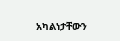አካልነታቸውን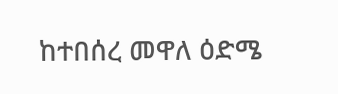ከተበሰረ መዋለ ዕድሜ